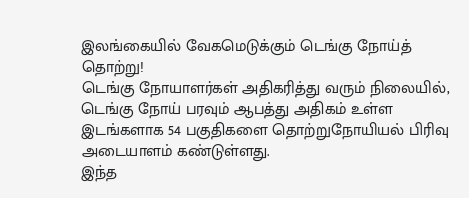இலங்கையில் வேகமெடுக்கும் டெங்கு நோய்த் தொற்று!
டெங்கு நோயாளர்கள் அதிகரித்து வரும் நிலையில், டெங்கு நோய் பரவும் ஆபத்து அதிகம் உள்ள இடங்களாக 54 பகுதிகளை தொற்றுநோயியல் பிரிவு அடையாளம் கண்டுள்ளது.
இந்த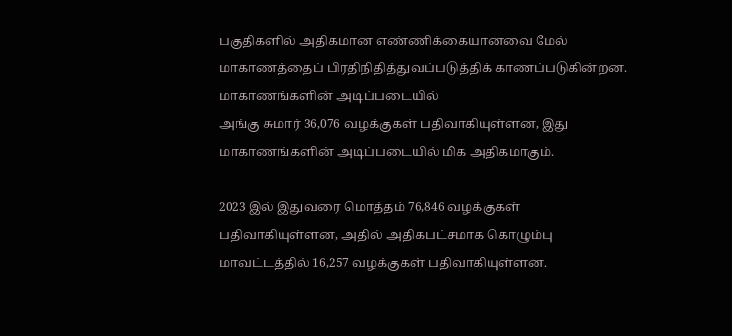பகுதிகளில் அதிகமான எண்ணிக்கையானவை மேல் மாகாணத்தைப் பிரதிநிதித்துவப்படுத்திக் காணப்படுகின்றன.
மாகாணங்களின் அடிப்படையில்
அங்கு சுமார் 36,076 வழக்குகள் பதிவாகியுள்ளன, இது மாகாணங்களின் அடிப்படையில் மிக அதிகமாகும்.

2023 இல் இதுவரை மொத்தம் 76,846 வழக்குகள் பதிவாகியுள்ளன, அதில் அதிகபட்சமாக கொழும்பு மாவட்டத்தில் 16,257 வழக்குகள் பதிவாகியுள்ளன.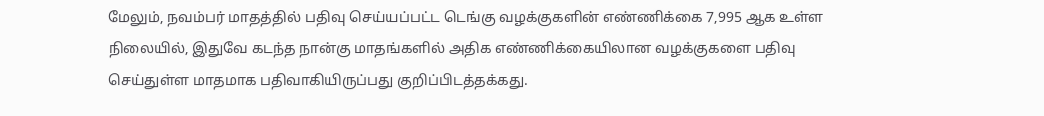மேலும், நவம்பர் மாதத்தில் பதிவு செய்யப்பட்ட டெங்கு வழக்குகளின் எண்ணிக்கை 7,995 ஆக உள்ள நிலையில், இதுவே கடந்த நான்கு மாதங்களில் அதிக எண்ணிக்கையிலான வழக்குகளை பதிவு செய்துள்ள மாதமாக பதிவாகியிருப்பது குறிப்பிடத்தக்கது.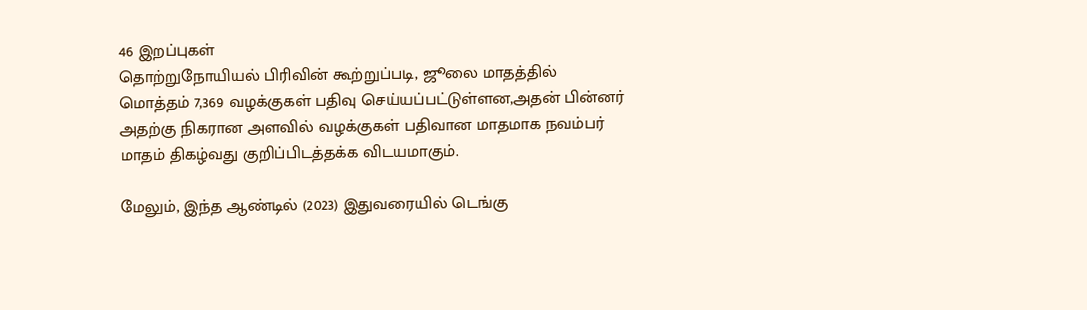46 இறப்புகள்
தொற்றுநோயியல் பிரிவின் கூற்றுப்படி, ஜூலை மாதத்தில் மொத்தம் 7,369 வழக்குகள் பதிவு செய்யப்பட்டுள்ளன,அதன் பின்னர் அதற்கு நிகரான அளவில் வழக்குகள் பதிவான மாதமாக நவம்பர் மாதம் திகழ்வது குறிப்பிடத்தக்க விடயமாகும்.

மேலும், இந்த ஆண்டில் (2023) இதுவரையில் டெங்கு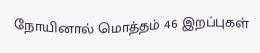நோயினால் மொத்தம் 46 இறப்புகள்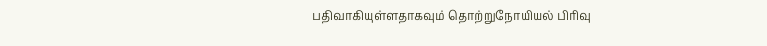பதிவாகியுள்ளதாகவும் தொற்றுநோயியல் பிரிவு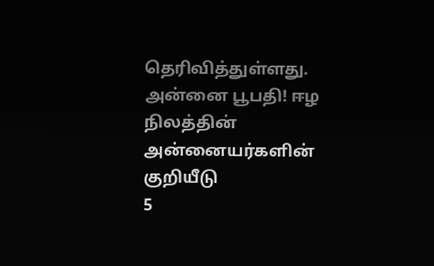தெரிவித்துள்ளது.
அன்னை பூபதி! ஈழ நிலத்தின் அன்னையர்களின் குறியீடு
5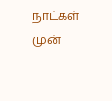நாட்கள் முன்